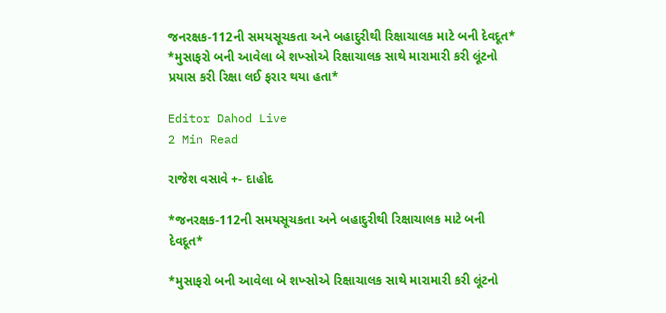જનરક્ષક-112ની સમયસૂચકતા અને બહાદુરીથી રિક્ષાચાલક માટે બની દેવદૂત* *મુસાફરો બની આવેલા બે શખ્સોએ રિક્ષાચાલક સાથે મારામારી કરી લૂંટનો પ્રયાસ કરી રિક્ષા લઈ ફરાર થયા હતા*

Editor Dahod Live
2 Min Read

રાજેશ વસાવે +- દાહોદ

*જનરક્ષક-112ની સમયસૂચકતા અને બહાદુરીથી રિક્ષાચાલક માટે બની દેવદૂત*

*મુસાફરો બની આવેલા બે શખ્સોએ રિક્ષાચાલક સાથે મારામારી કરી લૂંટનો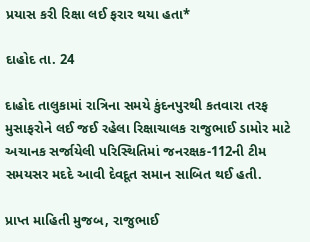પ્રયાસ કરી રિક્ષા લઈ ફરાર થયા હતા*

દાહોદ તા. 24

દાહોદ તાલુકામાં રાત્રિના સમયે કુંદનપુરથી કતવારા તરફ મુસાફરોને લઈ જઈ રહેલા રિક્ષાચાલક રાજુભાઈ ડામોર માટે અચાનક સર્જાયેલી પરિસ્થિતિમાં જનરક્ષક-112ની ટીમ સમયસર મદદે આવી દેવદૂત સમાન સાબિત થઈ હતી.

પ્રાપ્ત માહિતી મુજબ, રાજુભાઈ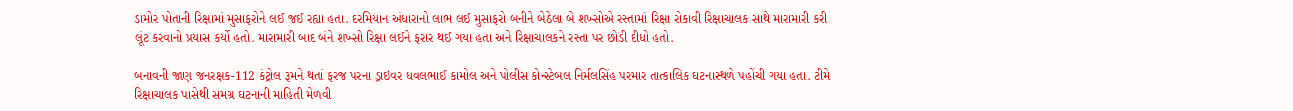ડામોર પોતાની રિક્ષામાં મુસાફરોને લઈ જઈ રહ્યા હતા. દરમિયાન અંધારાનો લાભ લઈ મુસાફરો બનીને બેઠેલા બે શખ્સોએ રસ્તામાં રિક્ષા રોકાવી રિક્ષાચાલક સાથે મારામારી કરી લૂંટ કરવાનો પ્રયાસ કર્યો હતો. મારામારી બાદ બંને શખ્સો રિક્ષા લઈને ફરાર થઈ ગયા હતા અને રિક્ષાચાલકને રસ્તા પર છોડી દીધો હતો.

બનાવની જાણ જનરક્ષક-112 કંટ્રોલ રૂમને થતાં ફરજ પરના ડ્રાઇવર ધવલભાઈ કામોલ અને પોલીસ કોન્સ્ટેબલ નિર્મલસિંહ પરમાર તાત્કાલિક ઘટનાસ્થળે પહોંચી ગયા હતા. ટીમે રિક્ષાચાલક પાસેથી સમગ્ર ઘટનાની માહિતી મેળવી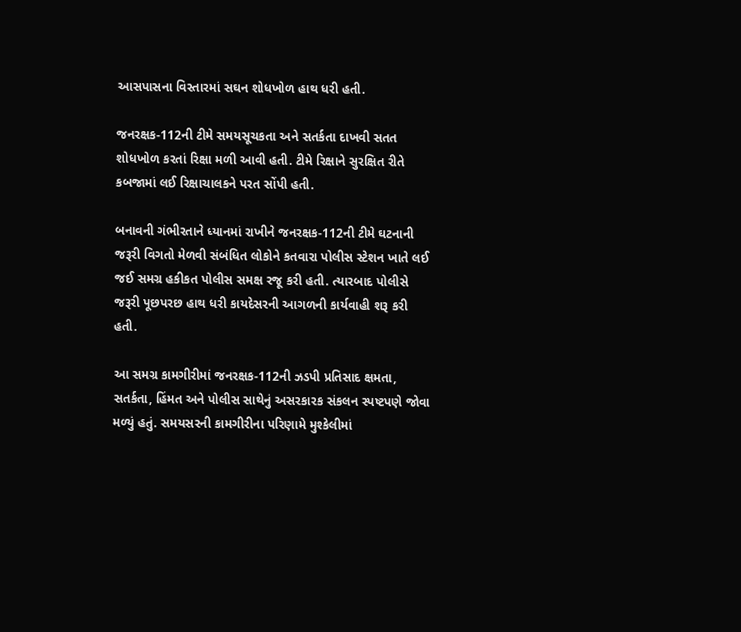આસપાસના વિસ્તારમાં સઘન શોધખોળ હાથ ધરી હતી.

જનરક્ષક-112ની ટીમે સમયસૂચકતા અને સતર્કતા દાખવી સતત શોધખોળ કરતાં રિક્ષા મળી આવી હતી. ટીમે રિક્ષાને સુરક્ષિત રીતે કબજામાં લઈ રિક્ષાચાલકને પરત સોંપી હતી.

બનાવની ગંભીરતાને ધ્યાનમાં રાખીને જનરક્ષક-112ની ટીમે ઘટનાની જરૂરી વિગતો મેળવી સંબંધિત લોકોને કતવારા પોલીસ સ્ટેશન ખાતે લઈ જઈ સમગ્ર હકીકત પોલીસ સમક્ષ રજૂ કરી હતી. ત્યારબાદ પોલીસે જરૂરી પૂછપરછ હાથ ધરી કાયદેસરની આગળની કાર્યવાહી શરૂ કરી હતી.

આ સમગ્ર કામગીરીમાં જનરક્ષક-112ની ઝડપી પ્રતિસાદ ક્ષમતા, સતર્કતા, હિંમત અને પોલીસ સાથેનું અસરકારક સંકલન સ્પષ્ટપણે જોવા મળ્યું હતું. સમયસરની કામગીરીના પરિણામે મુશ્કેલીમાં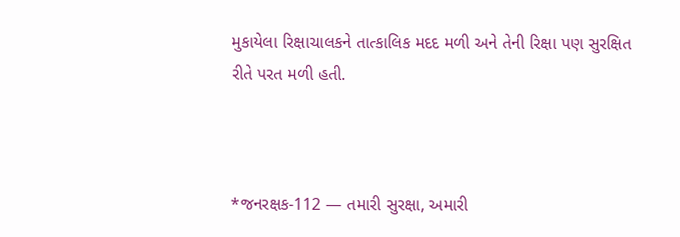મુકાયેલા રિક્ષાચાલકને તાત્કાલિક મદદ મળી અને તેની રિક્ષા પણ સુરક્ષિત રીતે પરત મળી હતી.



*જનરક્ષક-112 — તમારી સુરક્ષા, અમારી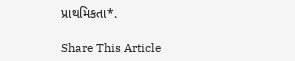પ્રાથમિકતા*.

Share This Article